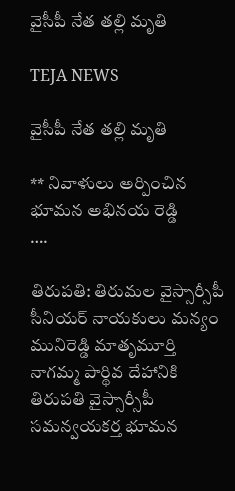వైసీపీ నేత తల్లి మృతి

TEJA NEWS

వైసీపీ నేత తల్లి మృతి

** నివాళులు అర్పించిన భూమన అభినయ రెడ్డి
….

తిరుపతి: తిరుమల వైస్సార్సీపీ సీనియర్ నాయకులు మన్యం మునిరెడ్డి మాతృమూర్తి నాగమ్మ పార్థివ దేహానికి తిరుపతి వైస్సార్సీపీ సమన్వయకర్త భూమన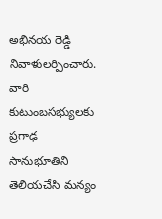అభినయ రెడ్డి నివాళులర్పించారు. వారి కుటుంబసభ్యులకు ప్రగాఢ సానుభూతిని తెలియచేసి మన్యం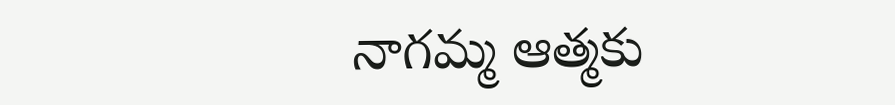నాగమ్మ ఆత్మకు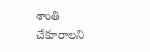శాంతి చేకూరాలని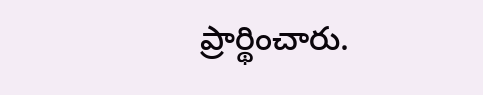ప్రార్థించారు.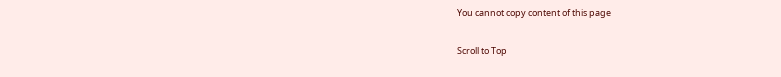You cannot copy content of this page

Scroll to Top